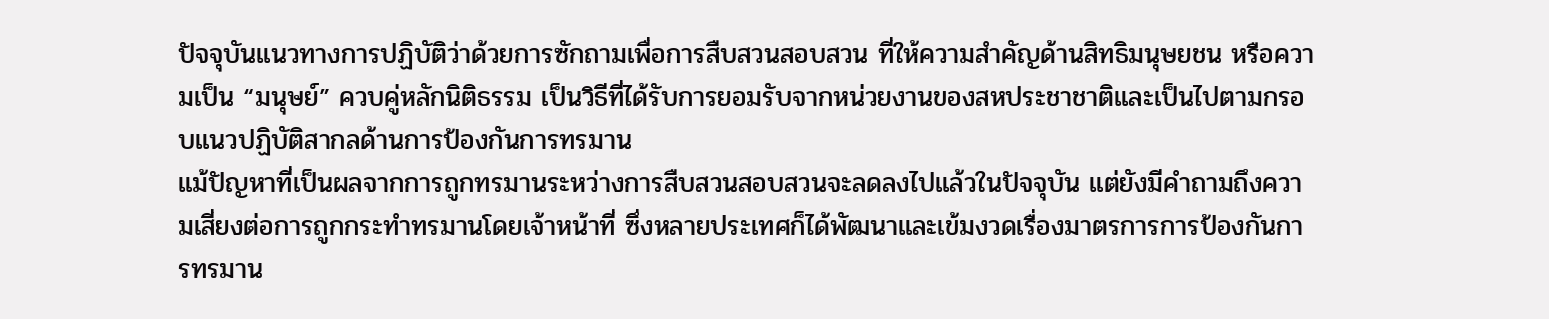ปัจจุบันแนวทางการปฏิบัติว่าด้วยการซักถามเพื่อการสืบสวนสอบสวน ที่ให้ความสำคัญด้านสิทธิมนุษยชน หรือความเป็น “มนุษย์” ควบคู่หลักนิติธรรม เป็นวิธีที่ได้รับการยอมรับจากหน่วยงานของสหประชาชาติและเป็นไปตามกรอบแนวปฏิบัติสากลด้านการป้องกันการทรมาน
แม้ปัญหาที่เป็นผลจากการถูกทรมานระหว่างการสืบสวนสอบสวนจะลดลงไปแล้วในปัจจุบัน แต่ยังมีคำถามถึงความเสี่ยงต่อการถูกกระทำทรมานโดยเจ้าหน้าที่ ซึ่งหลายประเทศก็ได้พัฒนาและเข้มงวดเรื่องมาตรการการป้องกันการทรมาน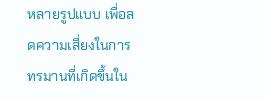หลายรูปแบบ เพื่อลดความเสี่ยงในการทรมานที่เกิดขึ้นใน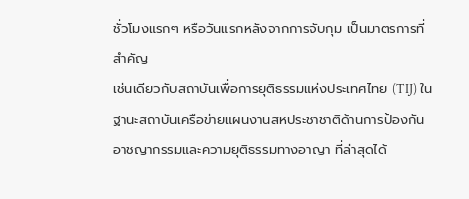ชั่วโมงแรกๆ หรือวันแรกหลังจากการจับกุม เป็นมาตรการที่สำคัญ
เช่นเดียวกับสถาบันเพื่อการยุติธรรมแห่งประเทศไทย (TIJ) ในฐานะสถาบันเครือข่ายแผนงานสหประชาชาติด้านการป้องกันอาชญากรรมและความยุติธรรมทางอาญา ที่ล่าสุดได้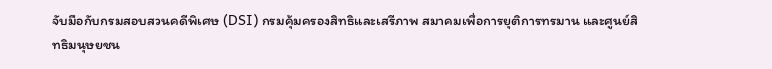จับมือกับกรมสอบสวนคดีพิเศษ (DSI) กรมคุ้มครองสิทธิและเสรีภาพ สมาคมเพื่อการยุติการทรมาน และศูนย์สิทธิมนุษยชน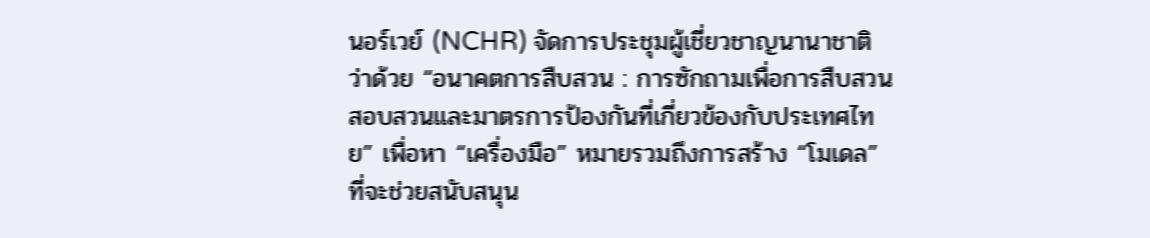นอร์เวย์ (NCHR) จัดการประชุมผู้เชี่ยวชาญนานาชาติว่าด้วย “อนาคตการสืบสวน : การซักถามเพื่อการสืบสวนสอบสวนและมาตรการป้องกันที่เกี่ยวข้องกับประเทศไทย” เพื่อหา “เครื่องมือ” หมายรวมถึงการสร้าง “โมเดล” ที่จะช่วยสนับสนุน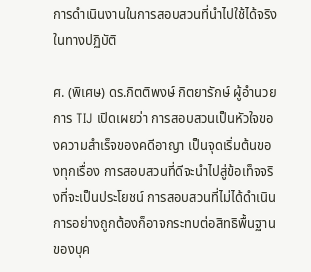การดำเนินงานในการสอบสวนที่นำไปใช้ได้จริงในทางปฏิบัติ

ศ. (พิเศษ) ดร.กิตติพงษ์ กิตยารักษ์ ผู้อำนวยการ TIJ เปิดเผยว่า การสอบสวนเป็นหัวใจของความสำเร็จของคดีอาญา เป็นจุดเริ่มต้นของทุกเรื่อง การสอบสวนที่ดีจะนำไปสู่ข้อเท็จจริงที่จะเป็นประโยชน์ การสอบสวนที่ไม่ได้ดำเนินการอย่างถูกต้องก็อาจกระทบต่อสิทธิพื้นฐานของบุค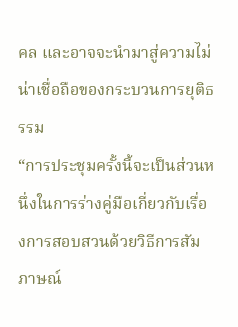คล และอาจจะนำมาสู่ความไม่น่าเชื่อถือของกระบวนการยุติธรรม
“การประชุมครั้งนี้จะเป็นส่วนหนึ่งในการร่างคู่มือเกี่ยวกับเรื่องการสอบสวนด้วยวิธีการสัมภาษณ์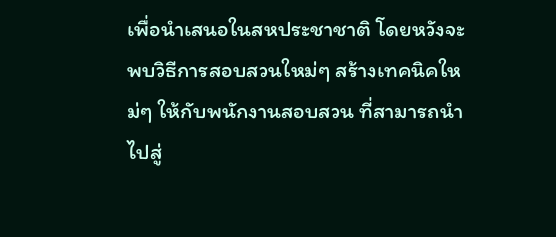เพื่อนำเสนอในสหประชาชาติ โดยหวังจะพบวิธีการสอบสวนใหม่ๆ สร้างเทคนิคใหม่ๆ ให้กับพนักงานสอบสวน ที่สามารถนำไปสู่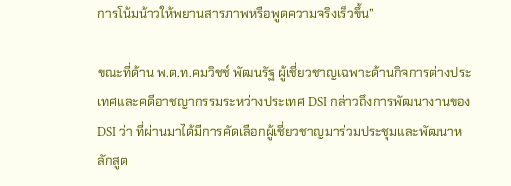การโน้มน้าวให้พยานสารภาพหรือพูดความจริงเร็วขึ้น”

ขณะที่ด้าน พ.ต.ท.คมวิชช์ พัฒนรัฐ ผู้เชี่ยวชาญเฉพาะด้านกิจการต่างประเทศและคดีอาชญากรรมระหว่างประเทศ DSI กล่าวถึงการพัฒนางานของ DSI ว่า ที่ผ่านมาได้มีการคัดเลือกผู้เชี่ยวชาญมาร่วมประชุมและพัฒนาหลักสูต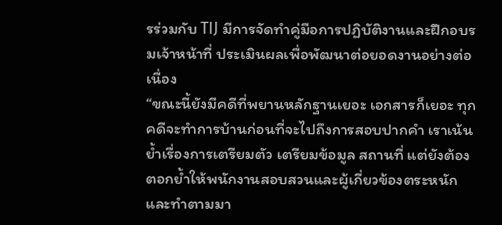รร่วมกับ TIJ มีการจัดทำคู่มือการปฏิบัติงานและฝึกอบรมเจ้าหน้าที่ ประเมินผลเพื่อพัฒนาต่อยอดงานอย่างต่อเนื่อง
“ขณะนี้ยังมีคดีที่พยานหลักฐานเยอะ เอกสารก็เยอะ ทุกคดีจะทำการบ้านก่อนที่จะไปถึงการสอบปากคำ เราเน้นย้ำเรื่องการเตรียมตัว เตรียมข้อมูล สถานที่ แต่ยังต้องตอกย้ำให้พนักงานสอบสวนและผู้เกี่ยวข้องตระหนักและทำตามมา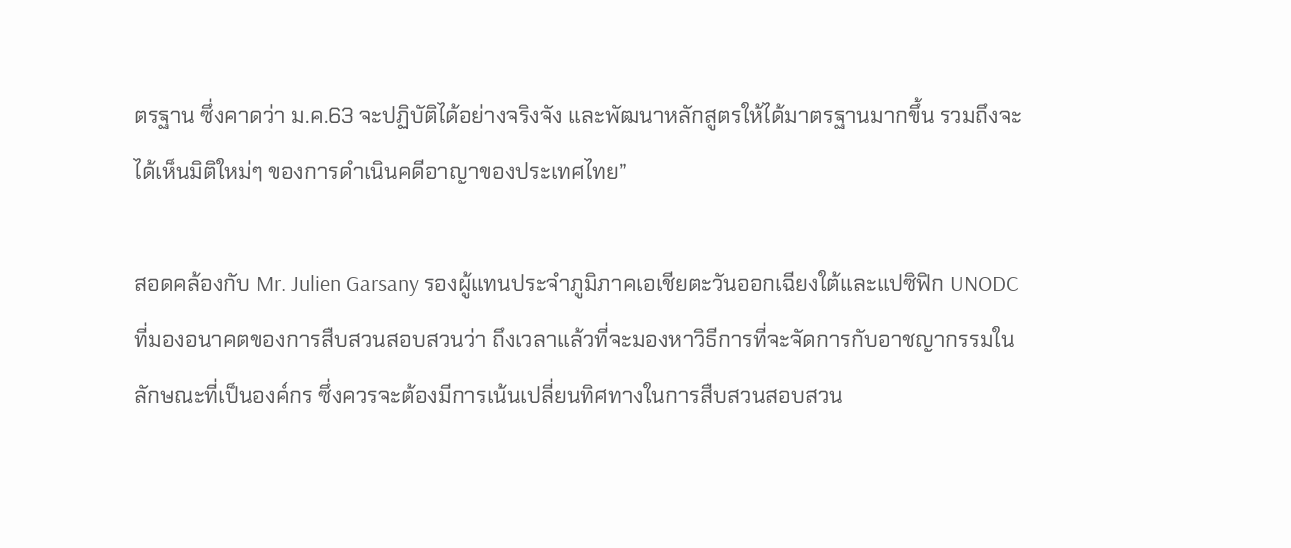ตรฐาน ซึ่งคาดว่า ม.ค.63 จะปฏิบัติได้อย่างจริงจัง และพัฒนาหลักสูตรให้ได้มาตรฐานมากขึ้น รวมถึงจะได้เห็นมิติใหม่ๆ ของการดำเนินคดีอาญาของประเทศไทย”

สอดคล้องกับ Mr. Julien Garsany รองผู้แทนประจำภูมิภาคเอเชียตะวันออกเฉียงใต้และแปซิฟิก UNODC ที่มองอนาคตของการสืบสวนสอบสวนว่า ถึงเวลาแล้วที่จะมองหาวิธีการที่จะจัดการกับอาชญากรรมในลักษณะที่เป็นองค์กร ซึ่งควรจะต้องมีการเน้นเปลี่ยนทิศทางในการสืบสวนสอบสวน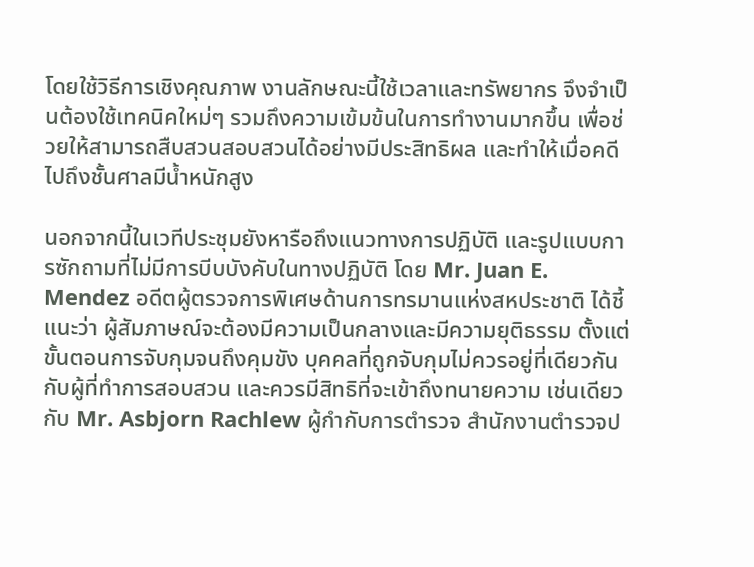โดยใช้วิธีการเชิงคุณภาพ งานลักษณะนี้ใช้เวลาและทรัพยากร จึงจำเป็นต้องใช้เทคนิคใหม่ๆ รวมถึงความเข้มข้นในการทำงานมากขึ้น เพื่อช่วยให้สามารถสืบสวนสอบสวนได้อย่างมีประสิทธิผล และทำให้เมื่อคดีไปถึงชั้นศาลมีน้ำหนักสูง

นอกจากนี้ในเวทีประชุมยังหารือถึงแนวทางการปฏิบัติ และรูปแบบการซักถามที่ไม่มีการบีบบังคับในทางปฏิบัติ โดย Mr. Juan E. Mendez อดีตผู้ตรวจการพิเศษด้านการทรมานแห่งสหประชาติ ได้ชี้แนะว่า ผู้สัมภาษณ์จะต้องมีความเป็นกลางและมีความยุติธรรม ตั้งแต่ขั้นตอนการจับกุมจนถึงคุมขัง บุคคลที่ถูกจับกุมไม่ควรอยู่ที่เดียวกันกับผู้ที่ทำการสอบสวน และควรมีสิทธิที่จะเข้าถึงทนายความ เช่นเดียวกับ Mr. Asbjorn Rachlew ผู้กำกับการตำรวจ สำนักงานตำรวจป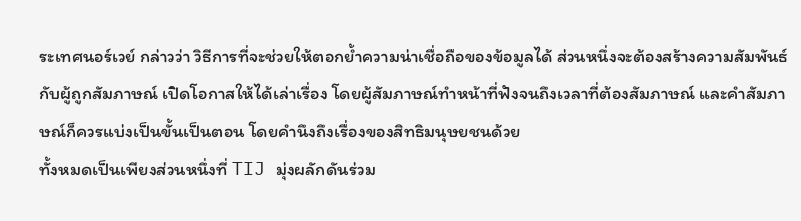ระเทศนอร์เวย์ กล่าวว่า วิธีการที่จะช่วยให้ตอกย้ำความน่าเชื่อถือของข้อมูลได้ ส่วนหนึ่งจะต้องสร้างความสัมพันธ์กับผู้ถูกสัมภาษณ์ เปิดโอกาสให้ได้เล่าเรื่อง โดยผู้สัมภาษณ์ทำหน้าที่ฟังจนถึงเวลาที่ต้องสัมภาษณ์ และคำสัมภาษณ์ก็ควรแบ่งเป็นขั้นเป็นตอน โดยคำนึงถึงเรื่องของสิทธิมนุษยชนด้วย
ทั้งหมดเป็นเพียงส่วนหนึ่งที่ TIJ มุ่งผลักดันร่วม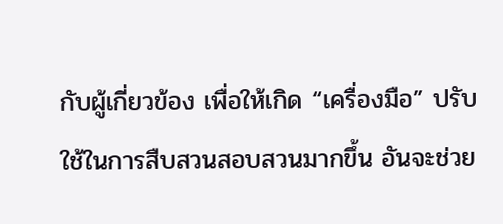กับผู้เกี่ยวข้อง เพื่อให้เกิด “เครื่องมือ” ปรับใช้ในการสืบสวนสอบสวนมากขึ้น อันจะช่วย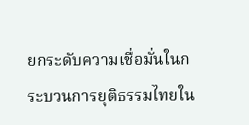ยกระดับความเชื่อมั่นในกระบวนการยุติธรรมไทยใน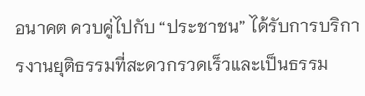อนาคต ควบคู่ไปกับ “ประชาชน” ได้รับการบริการงานยุติธรรมที่สะดวกรวดเร็วและเป็นธรรม